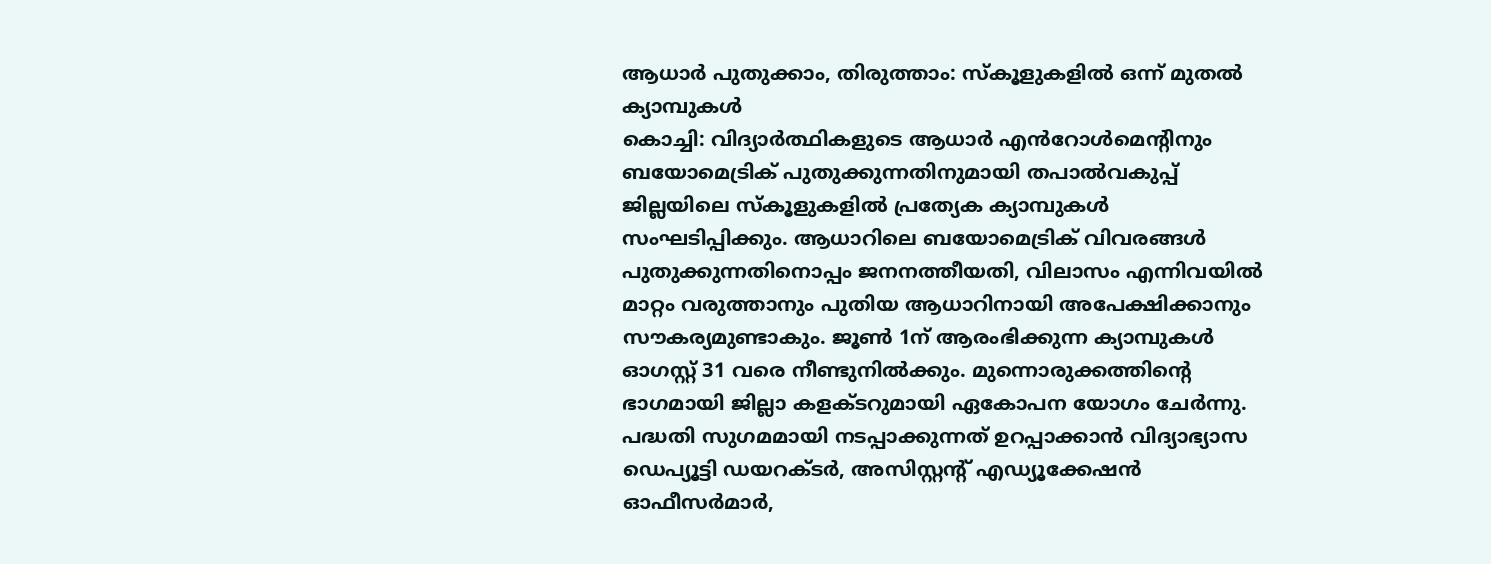ആധാർ പുതുക്കാം, തിരുത്താം: സ്കൂളുകളിൽ ഒന്ന് മുതൽ ക്യാമ്പുകൾ
കൊച്ചി: വിദ്യാർത്ഥികളുടെ ആധാർ എൻറോൾമെന്റിനും ബയോമെട്രിക് പുതുക്കുന്നതിനുമായി തപാൽവകുപ്പ് ജില്ലയിലെ സ്കൂളുകളിൽ പ്രത്യേക ക്യാമ്പുകൾ സംഘടിപ്പിക്കും. ആധാറിലെ ബയോമെട്രിക് വിവരങ്ങൾ പുതുക്കുന്നതിനൊപ്പം ജനനത്തീയതി, വിലാസം എന്നിവയിൽ മാറ്റം വരുത്താനും പുതിയ ആധാറിനായി അപേക്ഷിക്കാനും സൗകര്യമുണ്ടാകും. ജൂൺ 1ന് ആരംഭിക്കുന്ന ക്യാമ്പുകൾ ഓഗസ്റ്റ് 31 വരെ നീണ്ടുനിൽക്കും. മുന്നൊരുക്കത്തിന്റെ ഭാഗമായി ജില്ലാ കളക്ടറുമായി ഏകോപന യോഗം ചേർന്നു. പദ്ധതി സുഗമമായി നടപ്പാക്കുന്നത് ഉറപ്പാക്കാൻ വിദ്യാഭ്യാസ ഡെപ്യൂട്ടി ഡയറക്ടർ, അസിസ്റ്റന്റ് എഡ്യൂക്കേഷൻ ഓഫീസർമാർ,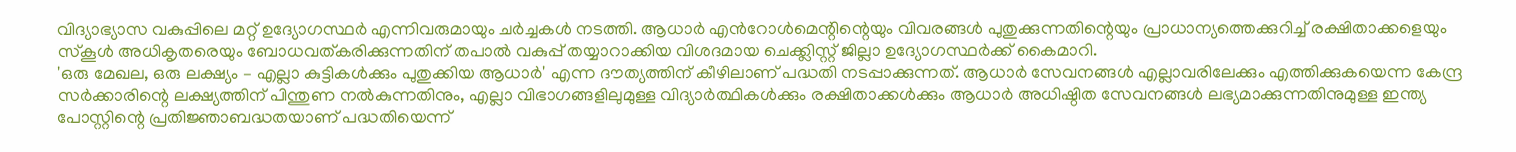വിദ്യാഭ്യാസ വകുപ്പിലെ മറ്റ് ഉദ്യോഗസ്ഥർ എന്നിവരുമായും ചർച്ചകൾ നടത്തി. ആധാർ എൻറോൾമെന്റിന്റെയും വിവരങ്ങൾ പുതുക്കുന്നതിന്റെയും പ്രാധാന്യത്തെക്കുറിച്ച് രക്ഷിതാക്കളെയും സ്കൂൾ അധികൃതരെയും ബോധവത്കരിക്കുന്നതിന് തപാൽ വകുപ്പ് തയ്യാറാക്കിയ വിശദമായ ചെക്ക്ലിസ്റ്റ് ജില്ലാ ഉദ്യോഗസ്ഥർക്ക് കൈമാറി.
'ഒരു മേഖല, ഒരു ലക്ഷ്യം – എല്ലാ കുട്ടികൾക്കും പുതുക്കിയ ആധാർ' എന്ന ദൗത്യത്തിന് കീഴിലാണ് പദ്ധതി നടപ്പാക്കുന്നത്. ആധാർ സേവനങ്ങൾ എല്ലാവരിലേക്കും എത്തിക്കുകയെന്ന കേന്ദ്ര സർക്കാരിന്റെ ലക്ഷ്യത്തിന് പിന്തുണ നൽകുന്നതിനും, എല്ലാ വിഭാഗങ്ങളിലുമുള്ള വിദ്യാർത്ഥികൾക്കും രക്ഷിതാക്കൾക്കും ആധാർ അധിഷ്ഠിത സേവനങ്ങൾ ലഭ്യമാക്കുന്നതിനുമുള്ള ഇന്ത്യ പോസ്റ്റിന്റെ പ്രതിജ്ഞാബദ്ധതയാണ് പദ്ധതിയെന്ന്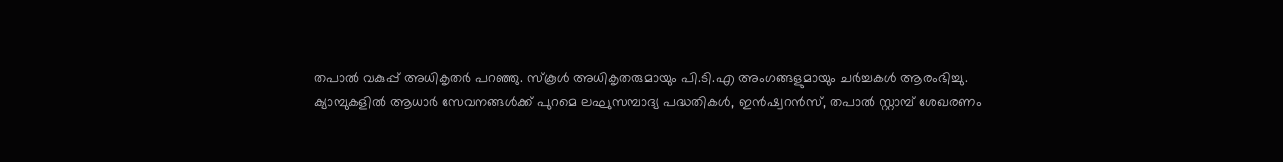തപാൽ വകുപ്പ് അധികൃതർ പറഞ്ഞു. സ്കൂൾ അധികൃതരുമായും പി.ടി.എ അംഗങ്ങളുമായും ചർച്ചകൾ ആരംഭിച്ചു.
ക്യാമ്പുകളിൽ ആധാർ സേവനങ്ങൾക്ക് പുറമെ ലഘുസമ്പാദ്യ പദ്ധതികൾ, ഇൻഷ്വറൻസ്, തപാൽ സ്റ്റാമ്പ് ശേഖരണം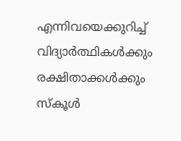എന്നിവയെക്കുറിച്ച് വിദ്യാർത്ഥികൾക്കും രക്ഷിതാക്കൾക്കും സ്കൂൾ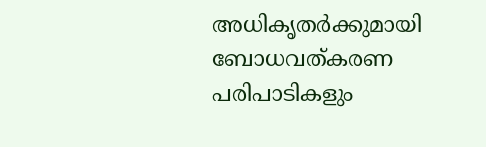അധികൃതർക്കുമായി ബോധവത്കരണ പരിപാടികളും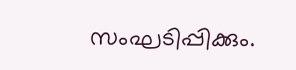സംഘടിപ്പിക്കും.